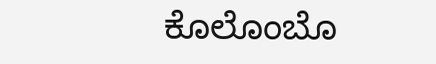ಕೊಲೊಂಬೊ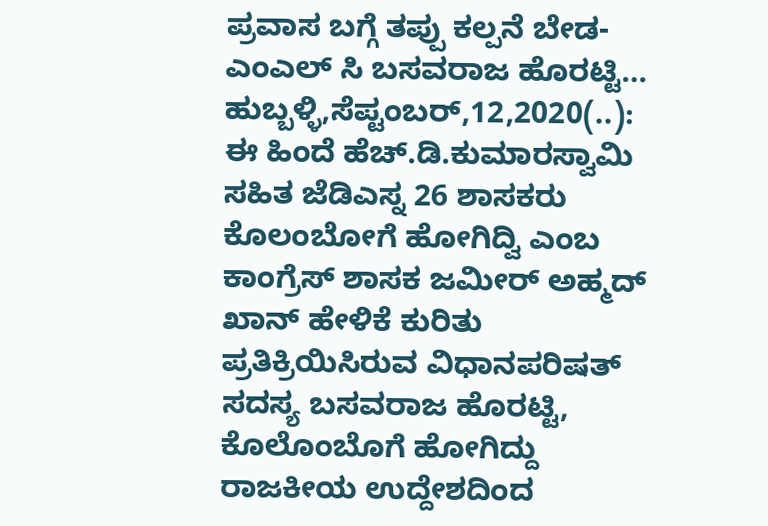ಪ್ರವಾಸ ಬಗ್ಗೆ ತಪ್ಪು ಕಲ್ಪನೆ ಬೇಡ-ಎಂಎಲ್ ಸಿ ಬಸವರಾಜ ಹೊರಟ್ಟಿ… ಹುಬ್ಬಳ್ಳಿ,ಸೆಪ್ಟಂಬರ್,12,2020(..): ಈ ಹಿಂದೆ ಹೆಚ್.ಡಿ.ಕುಮಾರಸ್ವಾಮಿ ಸಹಿತ ಜೆಡಿಎಸ್ನ 26 ಶಾಸಕರು ಕೊಲಂಬೋಗೆ ಹೋಗಿದ್ವಿ ಎಂಬ ಕಾಂಗ್ರೆಸ್ ಶಾಸಕ ಜಮೀರ್ ಅಹ್ಮದ್ ಖಾನ್ ಹೇಳಿಕೆ ಕುರಿತು ಪ್ರತಿಕ್ರಿಯಿಸಿರುವ ವಿಧಾನಪರಿಷತ್ ಸದಸ್ಯ ಬಸವರಾಜ ಹೊರಟ್ಟಿ, ಕೊಲೊಂಬೊಗೆ ಹೋಗಿದ್ದು ರಾಜಕೀಯ ಉದ್ದೇಶದಿಂದ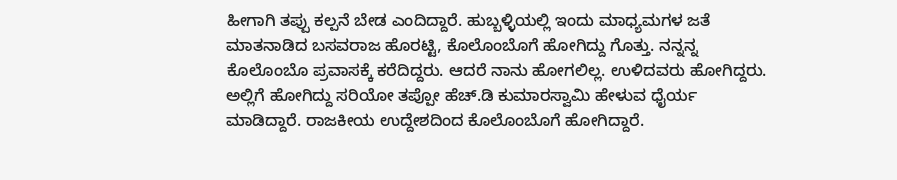ಹೀಗಾಗಿ ತಪ್ಪು ಕಲ್ಪನೆ ಬೇಡ ಎಂದಿದ್ದಾರೆ. ಹುಬ್ಬಳ್ಳಿಯಲ್ಲಿ ಇಂದು ಮಾಧ್ಯಮಗಳ ಜತೆ ಮಾತನಾಡಿದ ಬಸವರಾಜ ಹೊರಟ್ಟಿ, ಕೊಲೊಂಬೊಗೆ ಹೋಗಿದ್ದು ಗೊತ್ತು. ನನ್ನನ್ನ ಕೊಲೊಂಬೊ ಪ್ರವಾಸಕ್ಕೆ ಕರೆದಿದ್ದರು. ಆದರೆ ನಾನು ಹೋಗಲಿಲ್ಲ. ಉಳಿದವರು ಹೋಗಿದ್ದರು. ಅಲ್ಲಿಗೆ ಹೋಗಿದ್ದು ಸರಿಯೋ ತಪ್ಪೋ ಹೆಚ್.ಡಿ ಕುಮಾರಸ್ವಾಮಿ ಹೇಳುವ ಧೈರ್ಯ ಮಾಡಿದ್ದಾರೆ. ರಾಜಕೀಯ ಉದ್ದೇಶದಿಂದ ಕೊಲೊಂಬೊಗೆ ಹೋಗಿದ್ದಾರೆ.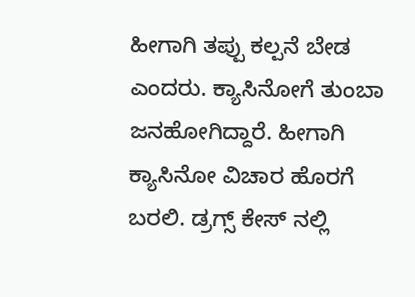ಹೀಗಾಗಿ ತಪ್ಪು ಕಲ್ಪನೆ ಬೇಡ ಎಂದರು. ಕ್ಯಾಸಿನೋಗೆ ತುಂಬಾ ಜನಹೋಗಿದ್ದಾರೆ. ಹೀಗಾಗಿ ಕ್ಯಾಸಿನೋ ವಿಚಾರ ಹೊರಗೆ ಬರಲಿ. ಡ್ರಗ್ಸ್ ಕೇಸ್ ನಲ್ಲಿ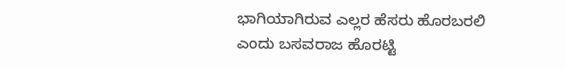ಭಾಗಿಯಾಗಿರುವ ಎಲ್ಲರ ಹೆಸರು ಹೊರಬರಲಿ ಎಂದು ಬಸವರಾಜ ಹೊರಟ್ಟಿ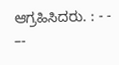ಆಗ್ರಹಿಸಿದರು. : - - –-